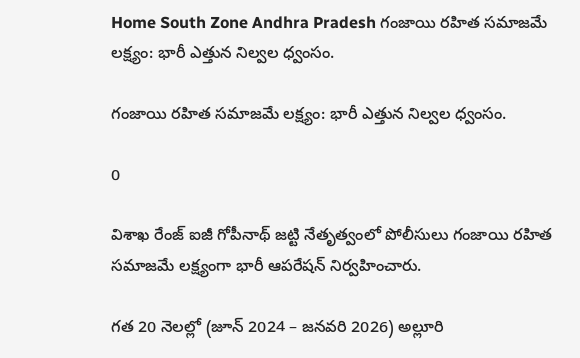Home South Zone Andhra Pradesh గంజాయి రహిత సమాజమే లక్ష్యం: భారీ ఎత్తున నిల్వల ధ్వంసం.

గంజాయి రహిత సమాజమే లక్ష్యం: భారీ ఎత్తున నిల్వల ధ్వంసం.

0

విశాఖ రేంజ్ ఐజీ గోపీనాథ్ జట్టి నేతృత్వంలో పోలీసులు గంజాయి రహిత సమాజమే లక్ష్యంగా భారీ ఆపరేషన్ నిర్వహించారు.

గత 20 నెలల్లో (జూన్ 2024 – జనవరి 2026) అల్లూరి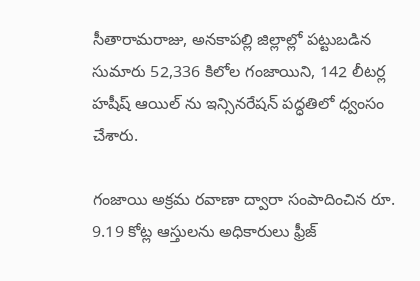సీతారామరాజు, అనకాపల్లి జిల్లాల్లో పట్టుబడిన సుమారు 52,336 కిలోల గంజాయిని, 142 లీటర్ల హషీష్ ఆయిల్ ను ఇన్సినరేషన్ పద్ధతిలో ధ్వంసం చేశారు.

గంజాయి అక్రమ రవాణా ద్వారా సంపాదించిన రూ. 9.19 కోట్ల ఆస్తులను అధికారులు ఫ్రీజ్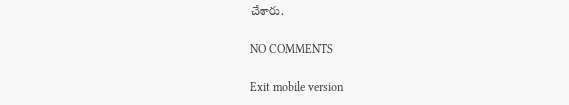చేశారు.

NO COMMENTS

Exit mobile version